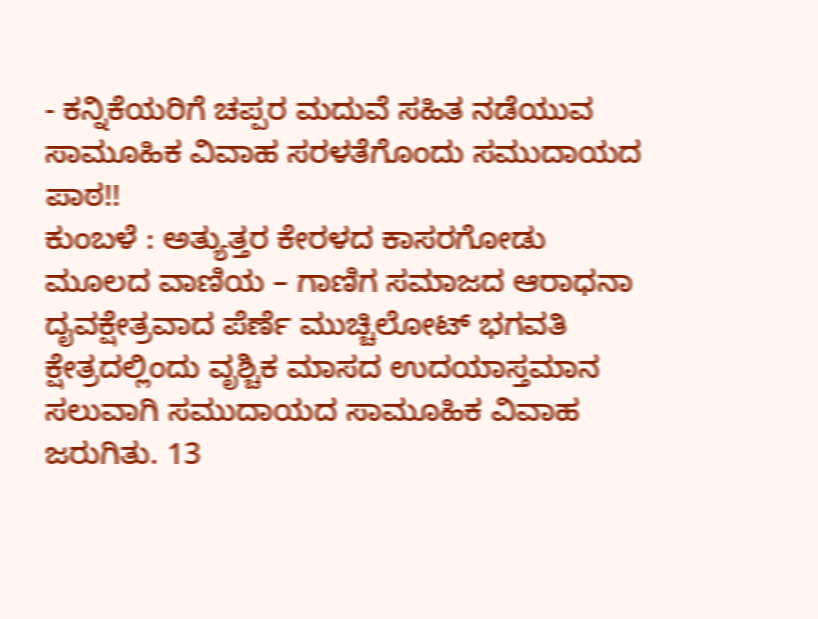- ಕನ್ನಿಕೆಯರಿಗೆ ಚಪ್ಪರ ಮದುವೆ ಸಹಿತ ನಡೆಯುವ ಸಾಮೂಹಿಕ ವಿವಾಹ ಸರಳತೆಗೊಂದು ಸಮುದಾಯದ ಪಾಠ!!
ಕುಂಬಳೆ : ಅತ್ಯುತ್ತರ ಕೇರಳದ ಕಾಸರಗೋಡು ಮೂಲದ ವಾಣಿಯ – ಗಾಣಿಗ ಸಮಾಜದ ಆರಾಧನಾ ದೖವಕ್ಷೇತ್ರವಾದ ಪೆರ್ಣೆ ಮುಚ್ಚಿಲೋಟ್ ಭಗವತಿ ಕ್ಷೇತ್ರದಲ್ಲಿಂದು ವೃಶ್ಚಿಕ ಮಾಸದ ಉದಯಾಸ್ತಮಾನ ಸಲುವಾಗಿ ಸಮುದಾಯದ ಸಾಮೂಹಿಕ ವಿವಾಹ ಜರುಗಿತು. 13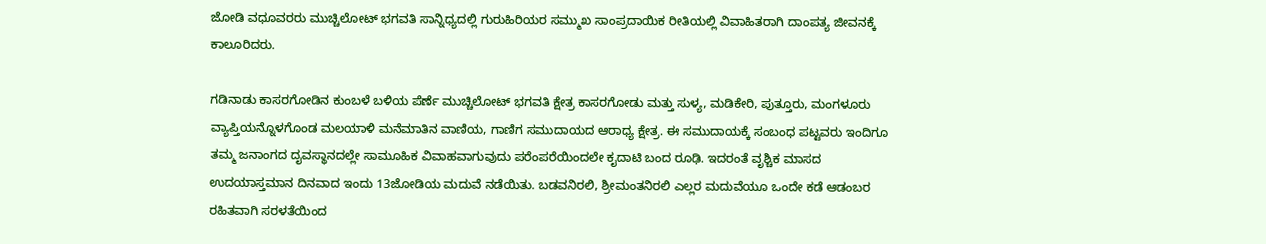ಜೋಡಿ ವಧೂವರರು ಮುಚ್ಚಿಲೋಟ್ ಭಗವತಿ ಸಾನ್ನಿಧ್ಯದಲ್ಲಿ ಗುರುಹಿರಿಯರ ಸಮ್ಮುಖ ಸಾಂಪ್ರದಾಯಿಕ ರೀತಿಯಲ್ಲಿ ವಿವಾಹಿತರಾಗಿ ದಾಂಪತ್ಯ ಜೀವನಕ್ಕೆ ಕಾಲೂರಿದರು.

ಗಡಿನಾಡು ಕಾಸರಗೋಡಿನ ಕುಂಬಳೆ ಬಳಿಯ ಪೆರ್ಣೆ ಮುಚ್ಚಿಲೋಟ್ ಭಗವತಿ ಕ್ಷೇತ್ರ ಕಾಸರಗೋಡು ಮತ್ತು ಸುಳ್ಯ, ಮಡಿಕೇರಿ, ಪುತ್ತೂರು, ಮಂಗಳೂರು ವ್ಯಾಪ್ತಿಯನ್ನೊಳಗೊಂಡ ಮಲಯಾಳಿ ಮನೆಮಾತಿನ ವಾಣಿಯ, ಗಾಣಿಗ ಸಮುದಾಯದ ಆರಾಧ್ಯ ಕ್ಷೇತ್ರ. ಈ ಸಮುದಾಯಕ್ಕೆ ಸಂಬಂಧ ಪಟ್ಟವರು ಇಂದಿಗೂ ತಮ್ಮ ಜನಾಂಗದ ದೖವಸ್ಥಾನದಲ್ಲೇ ಸಾಮೂಹಿಕ ವಿವಾಹವಾಗುವುದು ಪರೆಂಪರೆಯಿಂದಲೇ ಕೖದಾಟಿ ಬಂದ ರೂಢಿ. ಇದರಂತೆ ವೃಶ್ಚಿಕ ಮಾಸದ ಉದಯಾಸ್ತಮಾನ ದಿನವಾದ ಇಂದು 13ಜೋಡಿಯ ಮದುವೆ ನಡೆಯಿತು. ಬಡವನಿರಲಿ, ಶ್ರೀಮಂತನಿರಲಿ ಎಲ್ಲರ ಮದುವೆಯೂ ಒಂದೇ ಕಡೆ ಆಡಂಬರ ರಹಿತವಾಗಿ ಸರಳತೆಯಿಂದ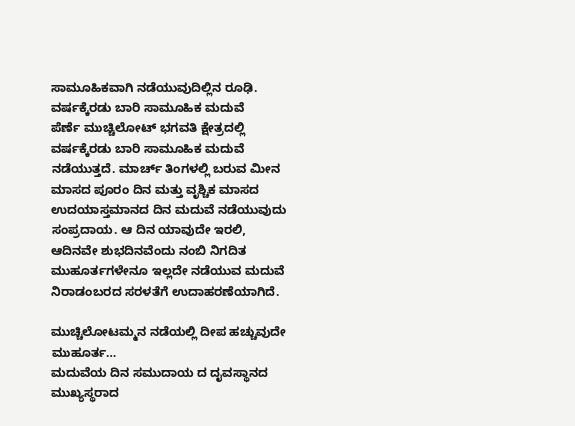ಸಾಮೂಹಿಕವಾಗಿ ನಡೆಯುವುದಿಲ್ಲಿನ ರೂಢಿ.
ವರ್ಷಕ್ಕೆರಡು ಬಾರಿ ಸಾಮೂಹಿಕ ಮದುವೆ
ಪೆರ್ಣೆ ಮುಚ್ಚಿಲೋಟ್ ಭಗವತಿ ಕ್ಷೇತ್ರದಲ್ಲಿ ವರ್ಷಕ್ಕೆರಡು ಬಾರಿ ಸಾಮೂಹಿಕ ಮದುವೆ ನಡೆಯುತ್ತದೆ. ಮಾರ್ಚ್ ತಿಂಗಳಲ್ಲಿ ಬರುವ ಮೀನ ಮಾಸದ ಪೂರಂ ದಿನ ಮತ್ತು ವೃಶ್ಚಿಕ ಮಾಸದ ಉದಯಾಸ್ತಮಾನದ ದಿನ ಮದುವೆ ನಡೆಯುವುದು ಸಂಪ್ರದಾಯ. ಆ ದಿನ ಯಾವುದೇ ಇರಲಿ, ಆದಿನವೇ ಶುಭದಿನವೆಂದು ನಂಬಿ ನಿಗದಿತ ಮುಹೂರ್ತಗಳೇನೂ ಇಲ್ಲದೇ ನಡೆಯುವ ಮದುವೆ ನಿರಾಡಂಬರದ ಸರಳತೆಗೆ ಉದಾಹರಣೆಯಾಗಿದೆ.

ಮುಚ್ಚಿಲೋಟಮ್ಮನ ನಡೆಯಲ್ಲಿ ದೀಪ ಹಚ್ಚುವುದೇ ಮುಹೂರ್ತ…
ಮದುವೆಯ ದಿನ ಸಮುದಾಯ ದ ದೖವಸ್ಥಾನದ ಮುಖ್ಯಸ್ಥರಾದ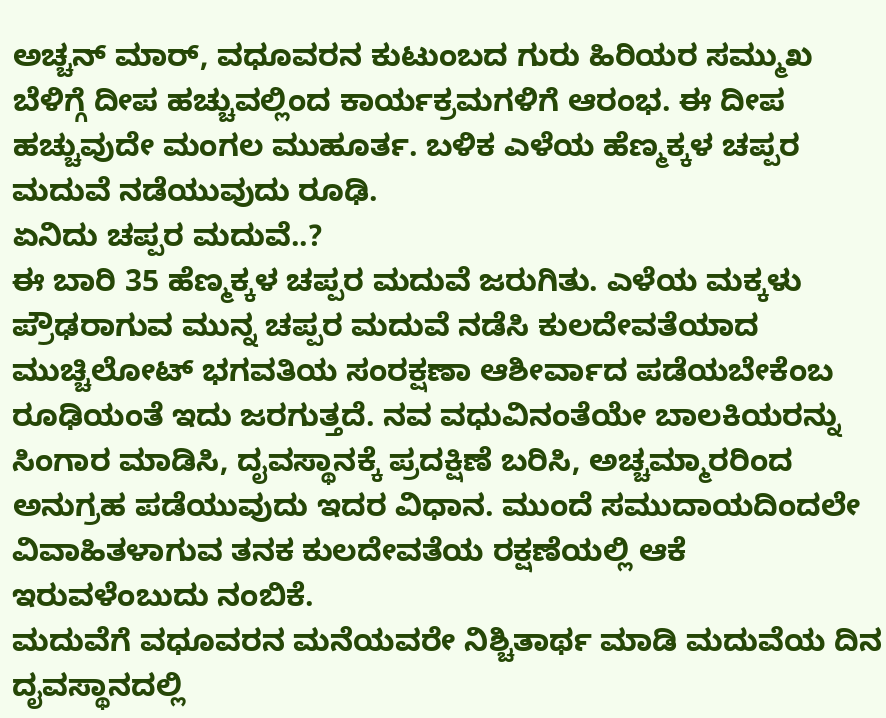ಅಚ್ಚನ್ ಮಾರ್, ವಧೂವರನ ಕುಟುಂಬದ ಗುರು ಹಿರಿಯರ ಸಮ್ಮುಖ ಬೆಳಿಗ್ಗೆ ದೀಪ ಹಚ್ಚುವಲ್ಲಿಂದ ಕಾರ್ಯಕ್ರಮಗಳಿಗೆ ಆರಂಭ. ಈ ದೀಪ ಹಚ್ಚುವುದೇ ಮಂಗಲ ಮುಹೂರ್ತ. ಬಳಿಕ ಎಳೆಯ ಹೆಣ್ಮಕ್ಕಳ ಚಪ್ಪರ ಮದುವೆ ನಡೆಯುವುದು ರೂಢಿ.
ಏನಿದು ಚಪ್ಪರ ಮದುವೆ..?
ಈ ಬಾರಿ 35 ಹೆಣ್ಮಕ್ಕಳ ಚಪ್ಪರ ಮದುವೆ ಜರುಗಿತು. ಎಳೆಯ ಮಕ್ಕಳು ಪ್ರೌಢರಾಗುವ ಮುನ್ನ ಚಪ್ಪರ ಮದುವೆ ನಡೆಸಿ ಕುಲದೇವತೆಯಾದ ಮುಚ್ಚಿಲೋಟ್ ಭಗವತಿಯ ಸಂರಕ್ಷಣಾ ಆಶೀರ್ವಾದ ಪಡೆಯಬೇಕೆಂಬ ರೂಢಿಯಂತೆ ಇದು ಜರಗುತ್ತದೆ. ನವ ವಧುವಿನಂತೆಯೇ ಬಾಲಕಿಯರನ್ನು ಸಿಂಗಾರ ಮಾಡಿಸಿ, ದೖವಸ್ಥಾನಕ್ಕೆ ಪ್ರದಕ್ಷಿಣೆ ಬರಿಸಿ, ಅಚ್ಚಮ್ಮಾರರಿಂದ ಅನುಗ್ರಹ ಪಡೆಯುವುದು ಇದರ ವಿಧಾನ. ಮುಂದೆ ಸಮುದಾಯದಿಂದಲೇ ವಿವಾಹಿತಳಾಗುವ ತನಕ ಕುಲದೇವತೆಯ ರಕ್ಷಣೆಯಲ್ಲಿ ಆಕೆ ಇರುವಳೆಂಬುದು ನಂಬಿಕೆ.
ಮದುವೆಗೆ ವಧೂವರನ ಮನೆಯವರೇ ನಿಶ್ಚಿತಾರ್ಥ ಮಾಡಿ ಮದುವೆಯ ದಿನ ದೖವಸ್ಥಾನದಲ್ಲಿ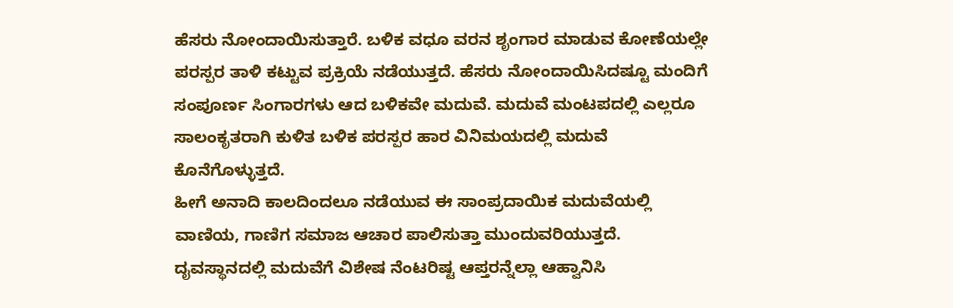ಹೆಸರು ನೋಂದಾಯಿಸುತ್ತಾರೆ. ಬಳಿಕ ವಧೂ ವರನ ಶೃಂಗಾರ ಮಾಡುವ ಕೋಣೆಯಲ್ಲೇ ಪರಸ್ಪರ ತಾಳಿ ಕಟ್ಟುವ ಪ್ರಕ್ರಿಯೆ ನಡೆಯುತ್ತದೆ. ಹೆಸರು ನೋಂದಾಯಿಸಿದಷ್ಟೂ ಮಂದಿಗೆ ಸಂಪೂರ್ಣ ಸಿಂಗಾರಗಳು ಆದ ಬಳಿಕವೇ ಮದುವೆ. ಮದುವೆ ಮಂಟಪದಲ್ಲಿ ಎಲ್ಲರೂ ಸಾಲಂಕೃತರಾಗಿ ಕುಳಿತ ಬಳಿಕ ಪರಸ್ಪರ ಹಾರ ವಿನಿಮಯದಲ್ಲಿ ಮದುವೆ ಕೊನೆಗೊಳ್ಳುತ್ತದೆ.
ಹೀಗೆ ಅನಾದಿ ಕಾಲದಿಂದಲೂ ನಡೆಯುವ ಈ ಸಾಂಪ್ರದಾಯಿಕ ಮದುವೆಯಲ್ಲಿ ವಾಣಿಯ, ಗಾಣಿಗ ಸಮಾಜ ಆಚಾರ ಪಾಲಿಸುತ್ತಾ ಮುಂದುವರಿಯುತ್ತದೆ. ದೖವಸ್ಥಾನದಲ್ಲಿ ಮದುವೆಗೆ ವಿಶೇಷ ನೆಂಟರಿಷ್ಟ ಆಪ್ತರನ್ನೆಲ್ಲಾ ಆಹ್ವಾನಿಸಿ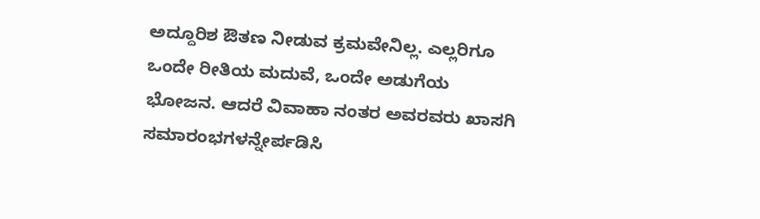ಅದ್ದೂರಿಶ ಔತಣ ನೀಡುವ ಕ್ರಮವೇನಿಲ್ಲ. ಎಲ್ಲರಿಗೂ ಒಂದೇ ರೀತಿಯ ಮದುವೆ, ಒಂದೇ ಅಡುಗೆಯ ಭೋಜನ. ಆದರೆ ವಿವಾಹಾ ನಂತರ ಅವರವರು ಖಾಸಗಿ ಸಮಾರಂಭಗಳನ್ನೇರ್ಪಡಿಸಿ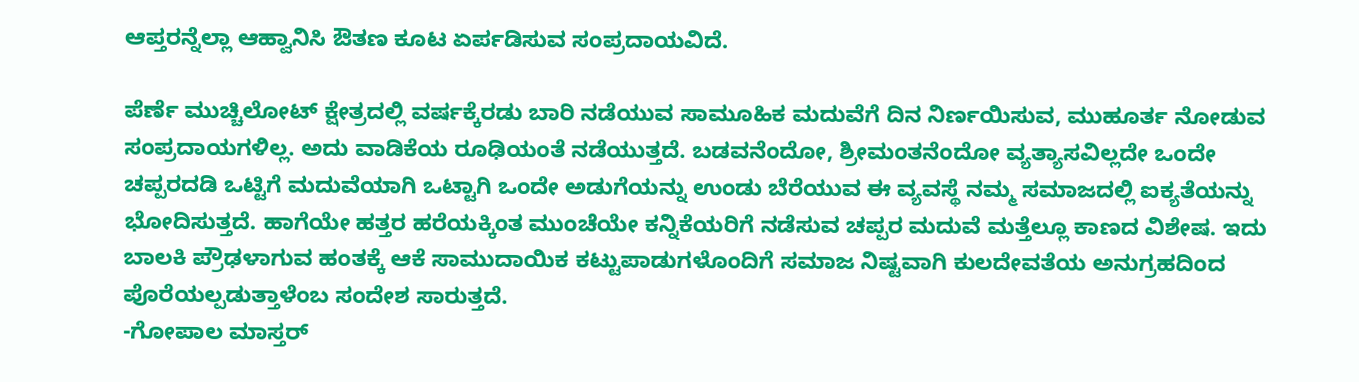ಆಪ್ತರನ್ನೆಲ್ಲಾ ಆಹ್ವಾನಿಸಿ ಔತಣ ಕೂಟ ಏರ್ಪಡಿಸುವ ಸಂಪ್ರದಾಯವಿದೆ.

ಪೆರ್ಣೆ ಮುಚ್ಚಿಲೋಟ್ ಕ್ಷೇತ್ರದಲ್ಲಿ ವರ್ಷಕ್ಕೆರಡು ಬಾರಿ ನಡೆಯುವ ಸಾಮೂಹಿಕ ಮದುವೆಗೆ ದಿನ ನಿರ್ಣಯಿಸುವ, ಮುಹೂರ್ತ ನೋಡುವ ಸಂಪ್ರದಾಯಗಳಿಲ್ಲ. ಅದು ವಾಡಿಕೆಯ ರೂಢಿಯಂತೆ ನಡೆಯುತ್ತದೆ. ಬಡವನೆಂದೋ, ಶ್ರೀಮಂತನೆಂದೋ ವ್ಯತ್ಯಾಸವಿಲ್ಲದೇ ಒಂದೇ ಚಪ್ಪರದಡಿ ಒಟ್ಟಿಗೆ ಮದುವೆಯಾಗಿ ಒಟ್ಟಾಗಿ ಒಂದೇ ಅಡುಗೆಯನ್ನು ಉಂಡು ಬೆರೆಯುವ ಈ ವ್ಯವಸ್ಥೆ ನಮ್ಮ ಸಮಾಜದಲ್ಲಿ ಐಕ್ಯತೆಯನ್ನು ಭೋದಿಸುತ್ತದೆ. ಹಾಗೆಯೇ ಹತ್ತರ ಹರೆಯಕ್ಕಿಂತ ಮುಂಚೆಯೇ ಕನ್ನಿಕೆಯರಿಗೆ ನಡೆಸುವ ಚಪ್ಪರ ಮದುವೆ ಮತ್ತೆಲ್ಲೂ ಕಾಣದ ವಿಶೇಷ. ಇದು ಬಾಲಕಿ ಪ್ರೌಢಳಾಗುವ ಹಂತಕ್ಕೆ ಆಕೆ ಸಾಮುದಾಯಿಕ ಕಟ್ಟುಪಾಡುಗಳೊಂದಿಗೆ ಸಮಾಜ ನಿಷ್ಟವಾಗಿ ಕುಲದೇವತೆಯ ಅನುಗ್ರಹದಿಂದ ಪೊರೆಯಲ್ಪಡುತ್ತಾಳೆಂಬ ಸಂದೇಶ ಸಾರುತ್ತದೆ.
-ಗೋಪಾಲ ಮಾಸ್ತರ್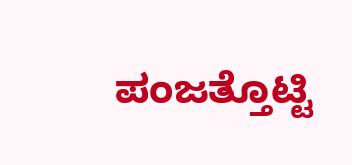ಪಂಜತ್ತೊಟ್ಟಿ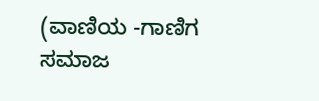(ವಾಣಿಯ -ಗಾಣಿಗ ಸಮಾಜ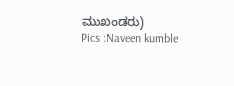ಮುಖಂಡರು)
Pics :Naveen kumble